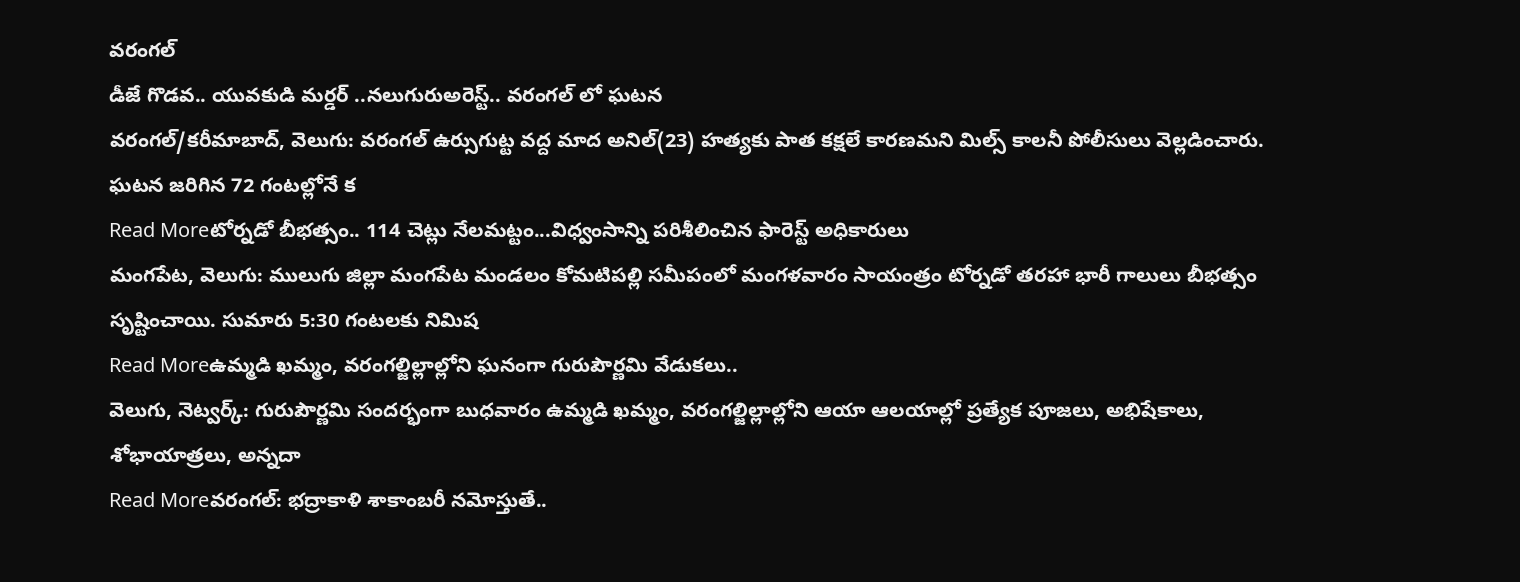వరంగల్
డీజే గొడవ.. యువకుడి మర్డర్ ..నలుగురుఅరెస్ట్.. వరంగల్ లో ఘటన
వరంగల్/కరీమాబాద్, వెలుగు: వరంగల్ ఉర్సుగుట్ట వద్ద మాద అనిల్(23) హత్యకు పాత కక్షలే కారణమని మిల్స్ కాలనీ పోలీసులు వెల్లడించారు. ఘటన జరిగిన 72 గంటల్లోనే క
Read Moreటోర్నడో బీభత్సం.. 114 చెట్లు నేలమట్టం...విధ్వంసాన్ని పరిశీలించిన ఫారెస్ట్ అధికారులు
మంగపేట, వెలుగు: ములుగు జిల్లా మంగపేట మండలం కోమటిపల్లి సమీపంలో మంగళవారం సాయంత్రం టోర్నడో తరహా భారీ గాలులు బీభత్సం సృష్టించాయి. సుమారు 5:30 గంటలకు నిమిష
Read Moreఉమ్మడి ఖమ్మం, వరంగల్జిల్లాల్లోని ఘనంగా గురుపౌర్ణమి వేడుకలు..
వెలుగు, నెట్వర్క్: గురుపౌర్ణమి సందర్భంగా బుధవారం ఉమ్మడి ఖమ్మం, వరంగల్జిల్లాల్లోని ఆయా ఆలయాల్లో ప్రత్యేక పూజలు, అభిషేకాలు, శోభాయాత్రలు, అన్నదా
Read Moreవరంగల్: భద్రాకాళి శాకాంబరీ నమోస్తుతే..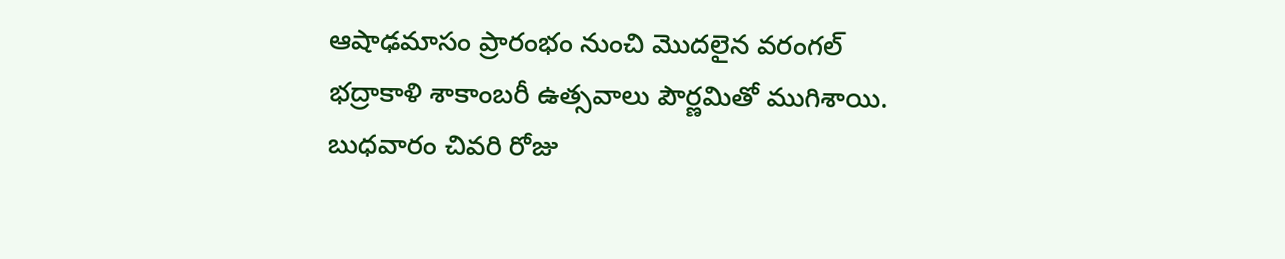ఆషాఢమాసం ప్రారంభం నుంచి మొదలైన వరంగల్ భద్రాకాళి శాకాంబరీ ఉత్సవాలు పౌర్ణమితో ముగిశాయి. బుధవారం చివరి రోజు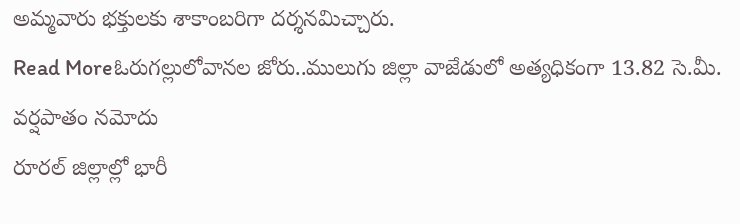అమ్మవారు భక్తులకు శాకాంబరిగా దర్శనమిచ్చారు.
Read Moreఓరుగల్లులోవానల జోరు..ములుగు జిల్లా వాజేడులో అత్యధికంగా 13.82 సె.మీ. వర్షపాతం నమోదు
రూరల్ జిల్లాల్లో భారీ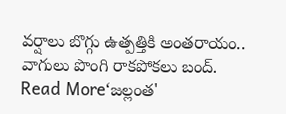వర్షాలు బొగ్గు ఉత్పత్తికి అంతరాయం.. వాగులు పొంగి రాకపోకలు బంద్.
Read More‘జల్లంత'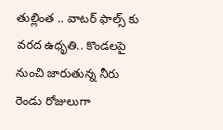తుల్లింత .. వాటర్ ఫాల్స్ కు వరద ఉధృతి.. కొండలపై నుంచి జారుతున్న నీరు
రెండు రోజులుగా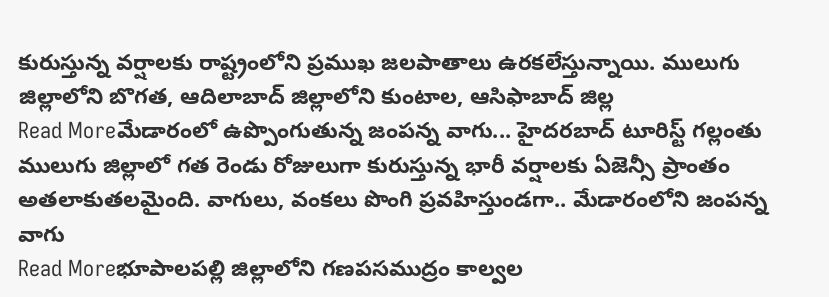కురుస్తున్న వర్షాలకు రాష్ట్రంలోని ప్రముఖ జలపాతాలు ఉరకలేస్తున్నాయి. ములుగు జిల్లాలోని బొగత, ఆదిలాబాద్ జిల్లాలోని కుంటాల, ఆసిఫాబాద్ జిల్ల
Read Moreమేడారంలో ఉప్పొంగుతున్న జంపన్న వాగు... హైదరబాద్ టూరిస్ట్ గల్లంతు
ములుగు జిల్లాలో గత రెండు రోజులుగా కురుస్తున్న భారీ వర్షాలకు ఏజెన్సీ ప్రాంతం అతలాకుతలమైంది. వాగులు, వంకలు పొంగి ప్రవహిస్తుండగా.. మేడారంలోని జంపన్న వాగు
Read Moreభూపాలపల్లి జిల్లాలోని గణపసముద్రం కాల్వల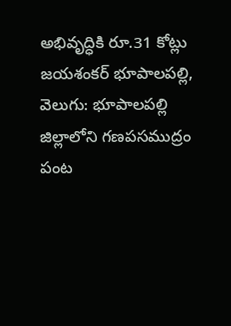అభివృద్ధికి రూ.31 కోట్లు
జయశంకర్ భూపాలపల్లి, వెలుగు: భూపాలపల్లి జిల్లాలోని గణపసముద్రం పంట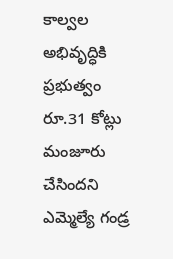కాల్వల అభివృద్ధికి ప్రభుత్వం రూ.31 కోట్లు మంజూరు చేసిందని ఎమ్మెల్యే గండ్ర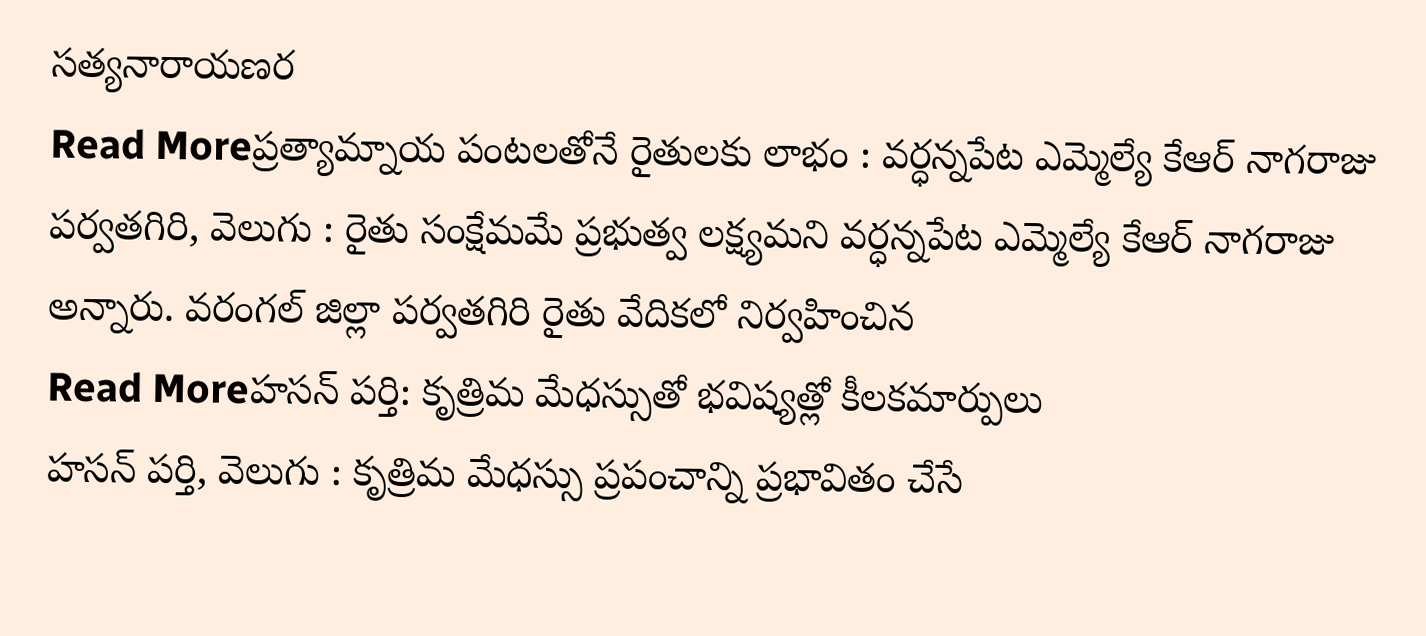సత్యనారాయణర
Read Moreప్రత్యామ్నాయ పంటలతోనే రైతులకు లాభం : వర్ధన్నపేట ఎమ్మెల్యే కేఆర్ నాగరాజు
పర్వతగిరి, వెలుగు : రైతు సంక్షేమమే ప్రభుత్వ లక్ష్యమని వర్ధన్నపేట ఎమ్మెల్యే కేఆర్ నాగరాజు అన్నారు. వరంగల్ జిల్లా పర్వతగిరి రైతు వేదికలో నిర్వహించిన
Read Moreహసన్ పర్తి: కృత్రిమ మేధస్సుతో భవిష్యత్లో కీలకమార్పులు
హసన్ పర్తి, వెలుగు : కృత్రిమ మేధస్సు ప్రపంచాన్ని ప్రభావితం చేసే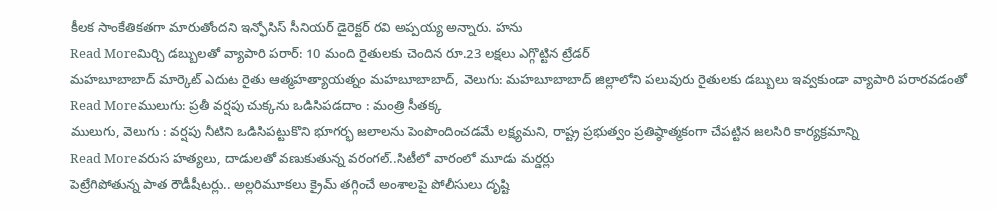కీలక సాంకేతికతగా మారుతోందని ఇన్ఫోసిస్ సీనియర్ డైరెక్టర్ రవి అప్పయ్య అన్నారు. హను
Read Moreమిర్చి డబ్బులతో వ్యాపారి పరార్: 10 మంది రైతులకు చెందిన రూ.23 లక్షలు ఎగ్గొట్టిన ట్రేడర్
మహబూబాబాద్ మార్కెట్ ఎదుట రైతు ఆత్మహత్యాయత్నం మహబూబాబాద్, వెలుగు: మహబూబాబాద్ జిల్లాలోని పలువురు రైతులకు డబ్బులు ఇవ్వకుండా వ్యాపారి పరారవడంతో
Read Moreములుగు: ప్రతీ వర్షపు చుక్కను ఒడిసిపడదాం : మంత్రి సీతక్క
ములుగు, వెలుగు : వర్షపు నీటిని ఒడిసిపట్టుకొని భూగర్భ జలాలను పెంపొందించడమే లక్ష్యమని, రాష్ట్ర ప్రభుత్వం ప్రతిష్ఠాత్మకంగా చేపట్టిన జలసిరి కార్యక్రమాన్ని
Read Moreవరుస హత్యలు, దాడులతో వణుకుతున్న వరంగల్..సిటీలో వారంలో మూడు మర్డర్లు
పెట్రేగిపోతున్న పాత రౌడీషీటర్లు.. అల్లరిమూకలు క్రైమ్ తగ్గించే అంశాలపై పోలీసులు దృష్టి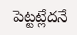పెట్టట్లేదనే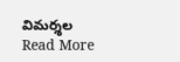విమర్శల
Read More